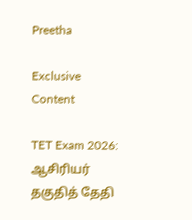Preetha

Exclusive Content

TET Exam 2026: ஆசிரியர் தகுதித் தேதி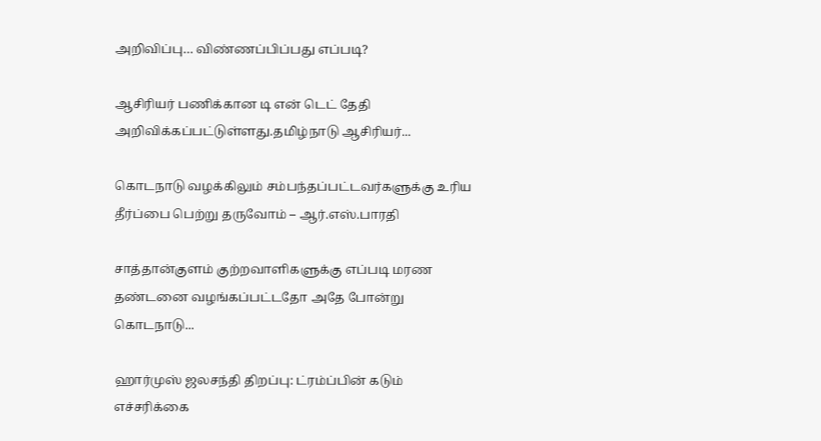அறிவிப்பு… விண்ணப்பிப்பது எப்படி?

ஆசிரியர் பணிக்கான டி என் டெட் தேதி அறிவிக்கப்பட்டுள்ளது.தமிழ்நாடு ஆசிரியர்...

கொடநாடு வழக்கிலும் சம்பந்தப்பட்டவர்களுக்கு உரிய தீர்ப்பை பெற்று தருவோம் – ஆர்.எஸ்.பாரதி

சாத்தான்குளம் குற்றவாளிகளுக்கு எப்படி மரண தண்டனை வழங்கப்பட்டதோ அதே போன்று  கொடநாடு...

ஹார்முஸ் ஜலசந்தி திறப்பு: ட்ரம்ப்பின் கடும் எச்சரிக்கை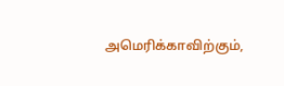அமெரிக்காவிற்கும்,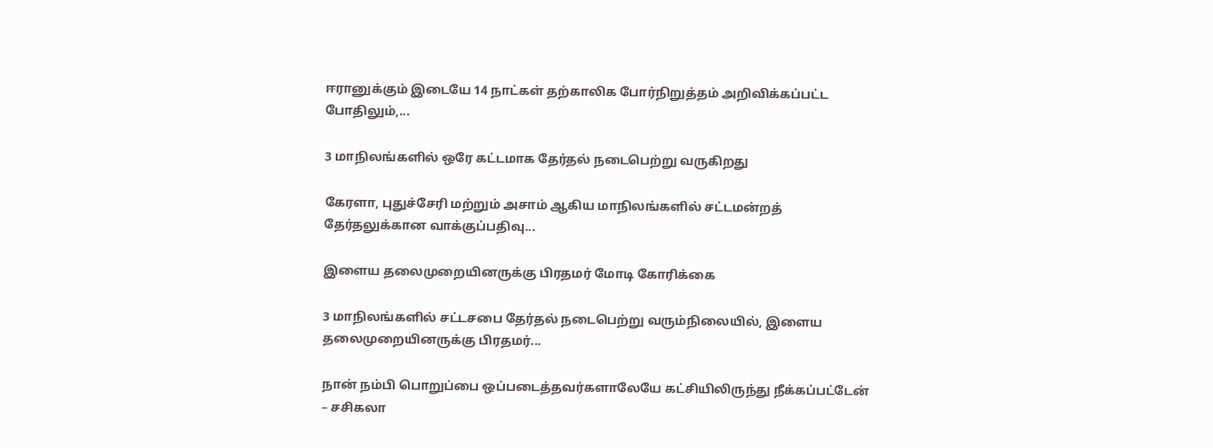ஈரானுக்கும் இடையே 14 நாட்கள் தற்காலிக போர்நிறுத்தம் அறிவிக்கப்பட்ட போதிலும்,...

3 மாநிலங்களில் ஒரே கட்டமாக தேர்தல் நடைபெற்று வருகிறது

கேரளா, புதுச்சேரி மற்றும் அசாம் ஆகிய மாநிலங்களில் சட்டமன்றத் தேர்தலுக்கான வாக்குப்பதிவு...

இளைய தலைமுறையினருக்கு பிரதமர் மோடி கோரிக்கை

3 மாநிலங்களில் சட்டசபை தேர்தல் நடைபெற்று வரும்நிலையில், இளைய தலைமுறையினருக்கு பிரதமர்...

நான் நம்பி பொறுப்பை ஒப்படைத்தவர்களாலேயே கட்சியிலிருந்து நீக்கப்பட்டேன் – சசிகலா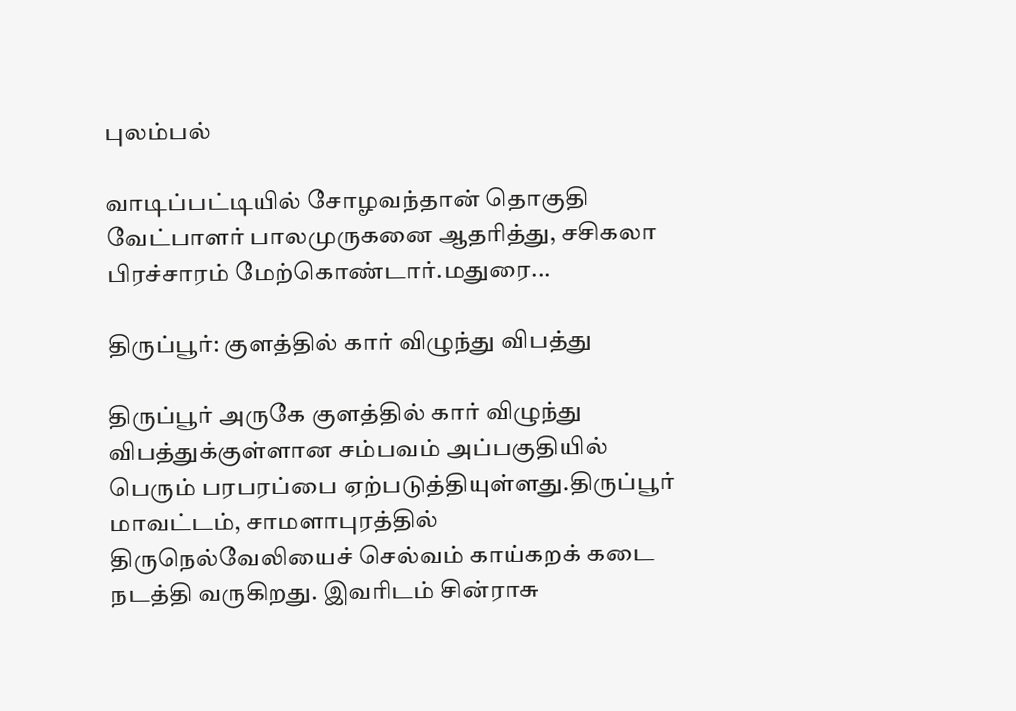புலம்பல்

வாடிப்பட்டியில் சோழவந்தான் தொகுதி வேட்பாளர் பாலமுருகனை ஆதரித்து, சசிகலா பிரச்சாரம் மேற்கொண்டார்.மதுரை...

திருப்பூர்: குளத்தில் கார் விழுந்து விபத்து

திருப்பூர் அருகே குளத்தில் கார் விழுந்து விபத்துக்குள்ளான சம்பவம் அப்பகுதியில் பெரும் பரபரப்பை ஏற்படுத்தியுள்ளது.திருப்பூர் மாவட்டம், சாமளாபுரத்தில் திருநெல்வேலியைச் செல்வம் காய்கறக் கடை நடத்தி வருகிறது. இவரிடம் சின்ராசு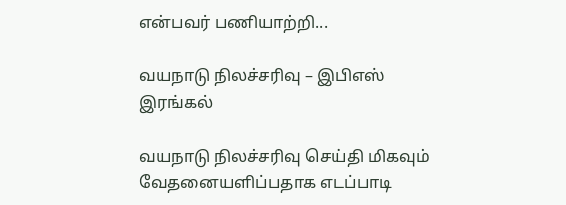என்பவர் பணியாற்றி...

வயநாடு நிலச்சரிவு – இபிஎஸ் இரங்கல்

வயநாடு நிலச்சரிவு செய்தி மிகவும் வேதனையளிப்பதாக எடப்பாடி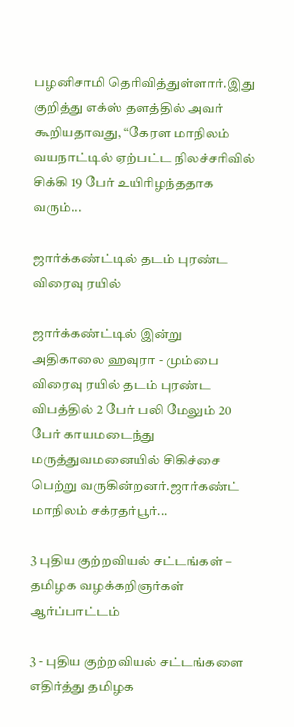பழனிசாமி தெரிவித்துள்ளார்.இது குறித்து எக்ஸ் தளத்தில் அவர் கூறியதாவது, “கேரள மாநிலம் வயநாட்டில் ஏற்பட்ட நிலச்சரிவில் சிக்கி 19 பேர் உயிரிழந்ததாக வரும்...

ஜார்க்கண்ட்டில் தடம் புரண்ட விரைவு ரயில்

ஜார்க்கண்ட்டில் இன்று அதிகாலை ஹவுரா - மும்பை விரைவு ரயில் தடம் புரண்ட விபத்தில் 2 பேர் பலி மேலும் 20 பேர் காயமடைந்து மருத்துவமனையில் சிகிச்சை பெற்று வருகின்றனர்.ஜார்கண்ட் மாநிலம் சக்ரதர்பூர்...

3 புதிய குற்றவியல் சட்டங்கள் – தமிழக வழக்கறிஞர்கள் ஆர்ப்பாட்டம்

3 - புதிய குற்றவியல் சட்டங்களை எதிர்த்து தமிழக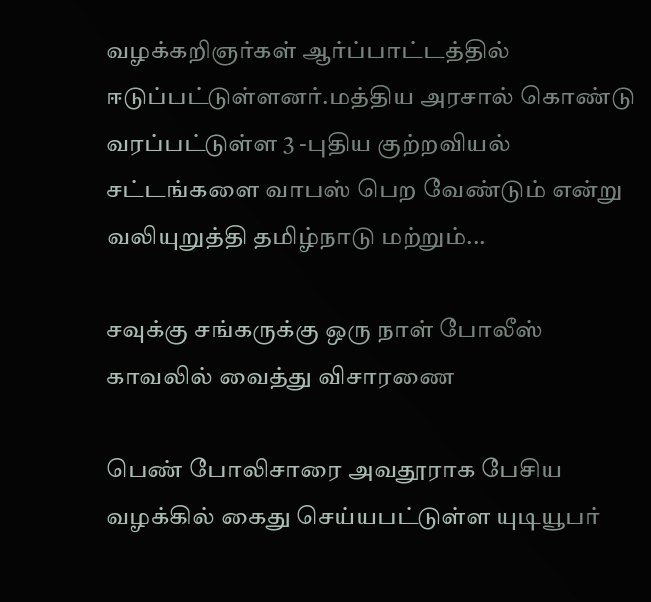வழக்கறிஞர்கள் ஆர்ப்பாட்டத்தில் ஈடுப்பட்டுள்ளனர்.மத்திய அரசால் கொண்டு வரப்பட்டுள்ள 3 -புதிய குற்றவியல் சட்டங்களை வாபஸ் பெற வேண்டும் என்று வலியுறுத்தி தமிழ்நாடு மற்றும்...

சவுக்கு சங்கருக்கு ஒரு நாள் போலீஸ் காவலில் வைத்து விசாரணை

பெண் போலிசாரை அவதூராக பேசிய வழக்கில் கைது செய்யபட்டுள்ள யுடியூபர்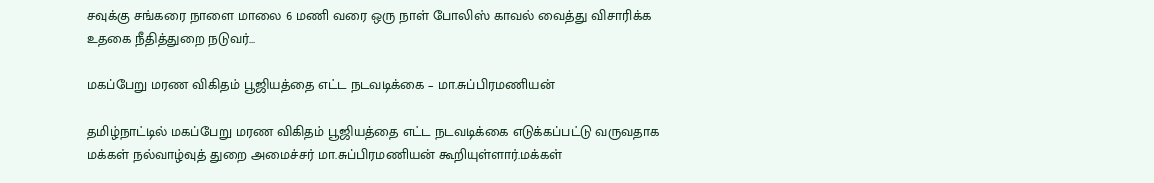சவுக்கு சங்கரை நாளை மாலை 6 மணி வரை ஒரு நாள் போலிஸ் காவல் வைத்து விசாரிக்க உதகை நீதித்துறை நடுவர்...

மகப்பேறு மரண விகிதம் பூஜியத்தை எட்ட நடவடிக்கை – மா.சுப்பிரமணியன்

தமிழ்நாட்டில் மகப்பேறு மரண விகிதம் பூஜியத்தை எட்ட நடவடிக்கை எடுக்கப்பட்டு வருவதாக மக்கள் நல்வாழ்வுத் துறை அமைச்சர் மா.சுப்பிரமணியன் கூறியுள்ளார்.மக்கள்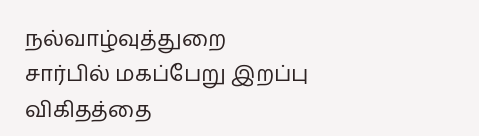நல்வாழ்வுத்துறை சார்பில் மகப்பேறு இறப்பு விகிதத்தை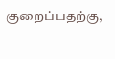குறைப்பதற்கு,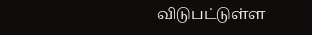விடுபட்டுள்ள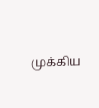முக்கிய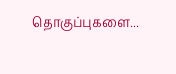தொகுப்புகளை...